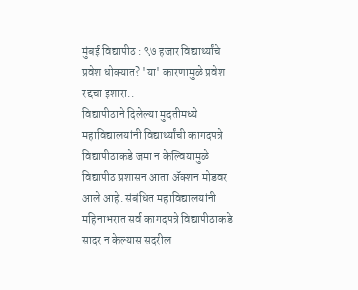मुंबई विद्यापीठ : ९७ हजार विद्यार्थ्यांचे प्रवेश धोक्यात? 'या' कारणामुळे प्रवेश रद्दचा इशारा..
विद्यापीठाने दिलेल्या मुदतीमध्ये महाविद्यालयांनी विद्यार्थ्यांची कागदपत्रे विद्यापीठाकडे जमा न केल्वियामुळे विद्यापीठ प्रशासन आता ॲक्शन मोडवर आले आहे. संबंधित महाविद्यालयांनी महिनाभरात सर्व कागदपत्रे विद्यापीठाकडे सादर न केल्यास सदरील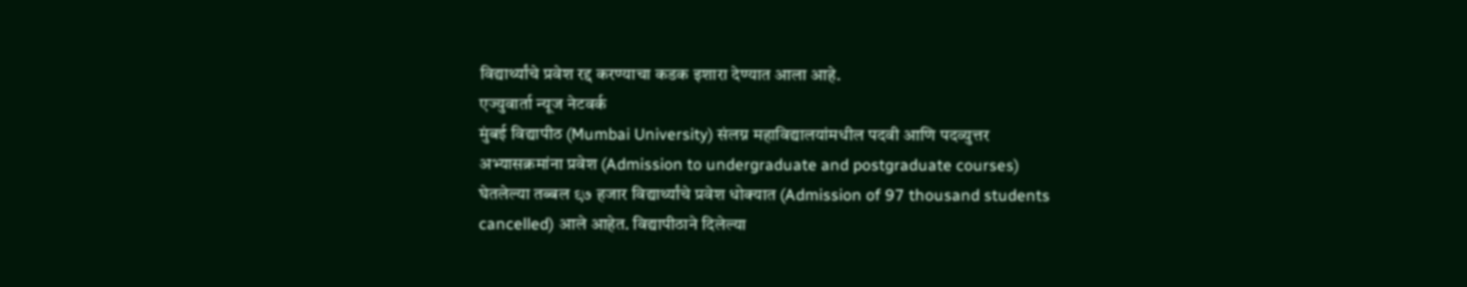विद्यार्थ्यांचे प्रवेश रद्द करण्याचा कडक इशारा देण्यात आला आहे.
एज्युवार्ता न्यूज नेटवर्क
मुंबई विद्यापीठ (Mumbai University) संलग्न महाविद्यालयांमधील पदवी आणि पदव्युत्तर अभ्यासक्रमांना प्रवेश (Admission to undergraduate and postgraduate courses) घेतलेल्या तब्बल ९७ हजार विद्यार्थ्यांचे प्रवेश धोक्यात (Admission of 97 thousand students cancelled) आले आहेत. विद्यापीठाने दिलेल्या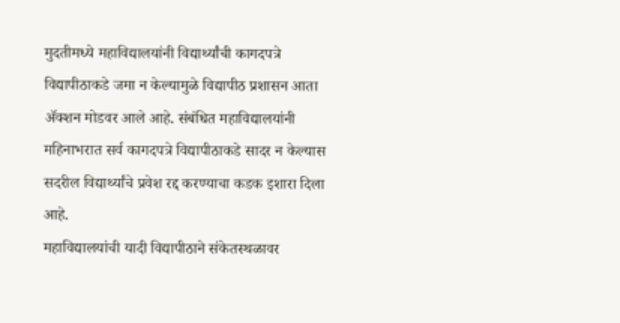मुदतीमध्ये महाविद्यालयांनी विद्यार्थ्यांची कागदपत्रे विद्यापीठाकडे जमा न केल्यामुळे विद्यापीठ प्रशासन आता ॲक्शन मोडवर आले आहे. संबंधित महाविद्यालयांनी महिनाभरात सर्व कागदपत्रे विद्यापीठाकडे सादर न केल्यास सदरील विद्यार्थ्यांचे प्रवेश रद्द करण्याचा कडक इशारा दिला आहे.
महाविद्यालयांची यादी विद्यापीठाने संकेतस्थळावर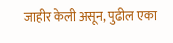जाहीर केली असून, पुढील एका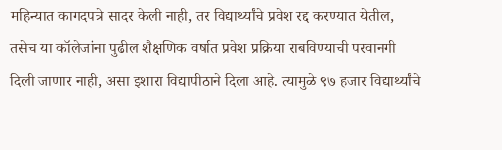महिन्यात कागदपत्रे सादर केली नाही, तर विद्यार्थ्यांचे प्रवेश रद्द करण्यात येतील, तसेच या कॉलेजांना पुढील शैक्षणिक वर्षात प्रवेश प्रक्रिया राबविण्याची परवानगी दिली जाणार नाही, असा इशारा विद्यापीठाने दिला आहे. त्यामुळे ९७ हजार विद्यार्थ्यांचे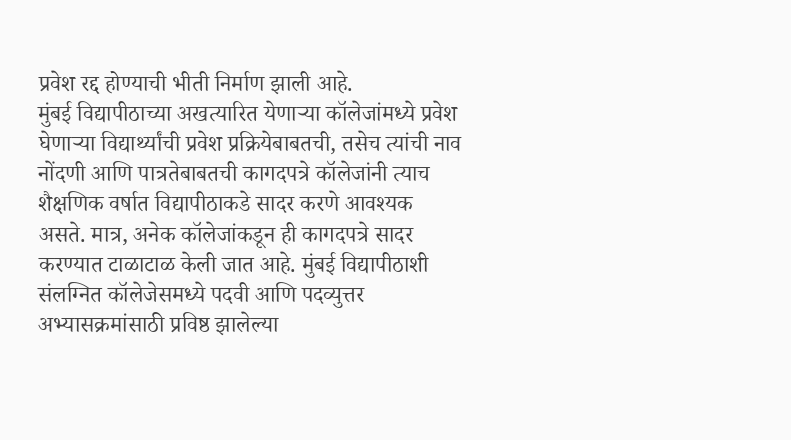प्रवेश रद्द होण्याची भीती निर्माण झाली आहे.
मुंबई विद्यापीठाच्या अखत्यारित येणाऱ्या कॉलेजांमध्ये प्रवेश घेणाऱ्या विद्यार्थ्यांची प्रवेश प्रक्रियेबाबतची, तसेच त्यांची नाव नोंदणी आणि पात्रतेबाबतची कागदपत्रे कॉलेजांनी त्याच शैक्षणिक वर्षात विद्यापीठाकडे सादर करणे आवश्यक असते. मात्र, अनेक कॉलेजांकडून ही कागदपत्रे सादर करण्यात टाळाटाळ केली जात आहे. मुंबई विद्यापीठाशी संलग्नित कॉलेजेसमध्ये पदवी आणि पदव्युत्तर अभ्यासक्रमांसाठी प्रविष्ठ झालेल्या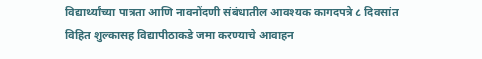विद्यार्थ्यांच्या पात्रता आणि नावनोंदणी संबंधातील आवश्यक कागदपत्रे ८ दिवसांत विहित शुल्कासह विद्यापीठाकडे जमा करण्याचे आवाहन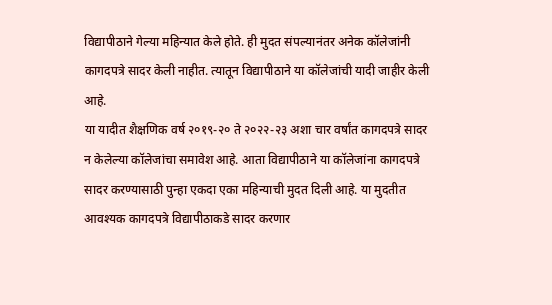विद्यापीठाने गेल्या महिन्यात केले होते. ही मुदत संपल्यानंतर अनेक कॉलेजांनी कागदपत्रे सादर केली नाहीत. त्यातून विद्यापीठाने या कॉलेजांची यादी जाहीर केली आहे.
या यादीत शैक्षणिक वर्ष २०१९-२० ते २०२२-२३ अशा चार वर्षांत कागदपत्रे सादर न केलेल्या कॉलेजांचा समावेश आहे. आता विद्यापीठाने या कॉलेजांना कागदपत्रे सादर करण्यासाठी पुन्हा एकदा एका महिन्याची मुदत दिली आहे. या मुदतीत आवश्यक कागदपत्रे विद्यापीठाकडे सादर करणार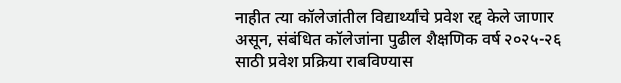नाहीत त्या कॉलेजांतील विद्यार्थ्यांचे प्रवेश रद्द केले जाणार असून, संबंधित कॉलेजांना पुढील शैक्षणिक वर्ष २०२५-२६ साठी प्रवेश प्रक्रिया राबविण्यास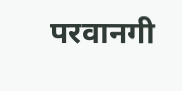परवानगी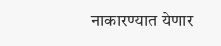नाकारण्यात येणार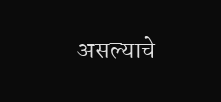असल्याचे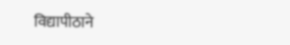विद्यापीठाने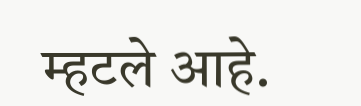म्हटले आहे.